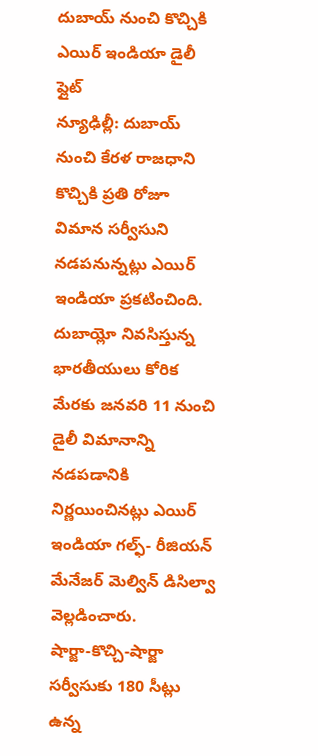దుబాయ్ నుంచి కొచ్చికి ఎయిర్ ఇండియా డైలీ ప్లైట్
న్యూఢిల్లీ: దుబాయ్ నుంచి కేరళ రాజధాని కొచ్చికి ప్రతి రోజూ విమాన సర్వీసుని నడపనున్నట్లు ఎయిర్ ఇండియా ప్రకటించింది. దుబాయ్లో నివసిస్తున్న భారతీయులు కోరిక మేరకు జనవరి 11 నుంచి డైలీ విమానాన్ని నడపడానికి నిర్ణయించినట్లు ఎయిర్ ఇండియా గల్ఫ్- రీజియన్ మేనేజర్ మెల్విన్ డిసిల్వా వెల్లడించారు.
షార్జా-కొచ్చి-షార్జా సర్వీసుకు 180 సీట్లు ఉన్న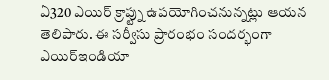ఏ320 ఎయిర్ క్రాప్ట్ను ఉపయోగించనున్నట్లు ఆయన తెలిపారు. ఈ సర్వీసు ప్రారంభం సందర్భంగా ఎయిర్ఇండియా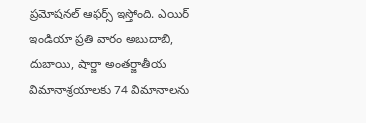ప్రమోషనల్ ఆఫర్స్ ఇస్తోంది. ఎయిర్ ఇండియా ప్రతి వారం అబుదాబి, దుబాయి, షార్జా అంతర్జాతీయ విమానాశ్రయాలకు 74 విమానాలను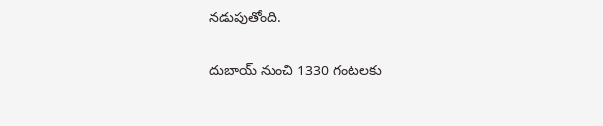నడుపుతోంది.

దుబాయ్ నుంచి 1330 గంటలకు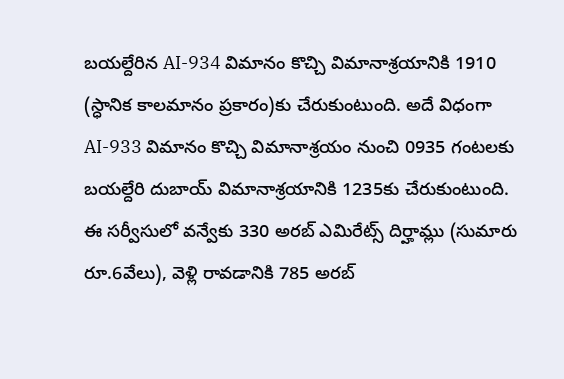బయల్దేరిన AI-934 విమానం కొచ్చి విమానాశ్రయానికి 1910 (స్ధానిక కాలమానం ప్రకారం)కు చేరుకుంటుంది. అదే విధంగా AI-933 విమానం కొచ్చి విమానాశ్రయం నుంచి 0935 గంటలకు బయల్దేరి దుబాయ్ విమానాశ్రయానికి 1235కు చేరుకుంటుంది.
ఈ సర్వీసులో వన్వేకు 330 అరబ్ ఎమిరేట్స్ దిర్హామ్లు (సుమారు రూ.6వేలు), వెళ్లి రావడానికి 785 అరబ్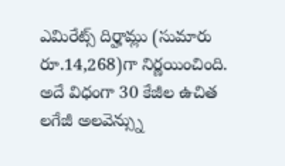ఎమిరేట్స్ దిర్హామ్లు (సుమారు రూ.14,268)గా నిర్ణయించింది. అదే విధంగా 30 కేజీల ఉచిత లగేజీ అలవెన్స్ను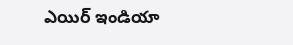ఎయిర్ ఇండియా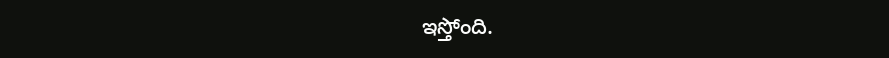ఇస్తోంది.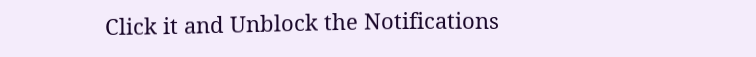Click it and Unblock the Notifications